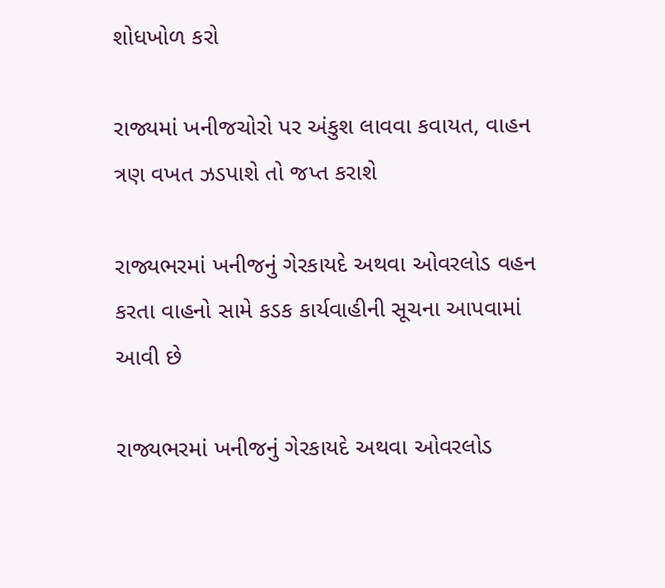શોધખોળ કરો

રાજ્યમાં ખનીજચોરો પર અંકુશ લાવવા કવાયત, વાહન ત્રણ વખત ઝડપાશે તો જપ્ત કરાશે

રાજ્યભરમાં ખનીજનું ગેરકાયદે અથવા ઓવરલોડ વહન કરતા વાહનો સામે કડક કાર્યવાહીની સૂચના આપવામાં આવી છે

રાજ્યભરમાં ખનીજનું ગેરકાયદે અથવા ઓવરલોડ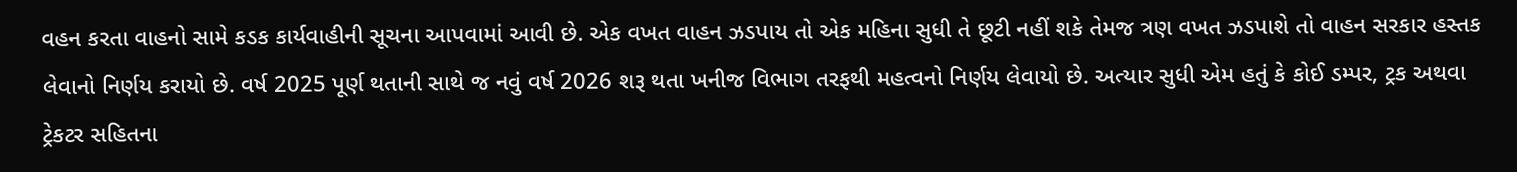વહન કરતા વાહનો સામે કડક કાર્યવાહીની સૂચના આપવામાં આવી છે. એક વખત વાહન ઝડપાય તો એક મહિના સુધી તે છૂટી નહીં શકે તેમજ ત્રણ વખત ઝડપાશે તો વાહન સરકાર હસ્તક લેવાનો નિર્ણય કરાયો છે. વર્ષ 2025 પૂર્ણ થતાની સાથે જ નવું વર્ષ 2026 શરૂ થતા ખનીજ વિભાગ તરફથી મહત્વનો નિર્ણય લેવાયો છે. અત્યાર સુધી એમ હતું કે કોઈ ડમ્પર, ટ્રક અથવા ટ્રેકટર સહિતના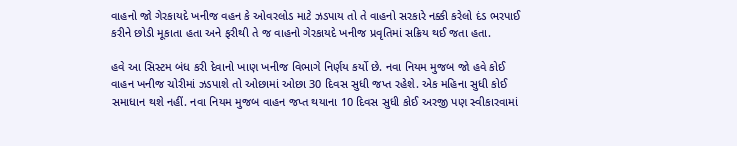વાહનો જો ગેરકાયદે ખનીજ વહન કે ઓવરલોડ માટે ઝડપાય તો તે વાહનો સરકારે નક્કી કરેલો દંડ ભરપાઈ કરીને છોડી મૂકાતા હતા અને ફરીથી તે જ વાહનો ગેરકાયદે ખનીજ પ્રવૃતિમાં સક્રિય થઈ જતા હતા.

હવે આ સિસ્ટમ બંધ કરી દેવાનો ખાણ ખનીજ વિભાગે નિર્ણય કર્યો છે. નવા નિયમ મુજબ જો હવે કોઈ વાહન ખનીજ ચોરીમાં ઝડપાશે તો ઓછામાં ઓછા 30 દિવસ સુધી જપ્ત રહેશે. એક મહિના સુધી કોઈ સમાધાન થશે નહીં. નવા નિયમ મુજબ વાહન જપ્ત થયાના 10 દિવસ સુધી કોઈ અરજી પણ સ્વીકારવામાં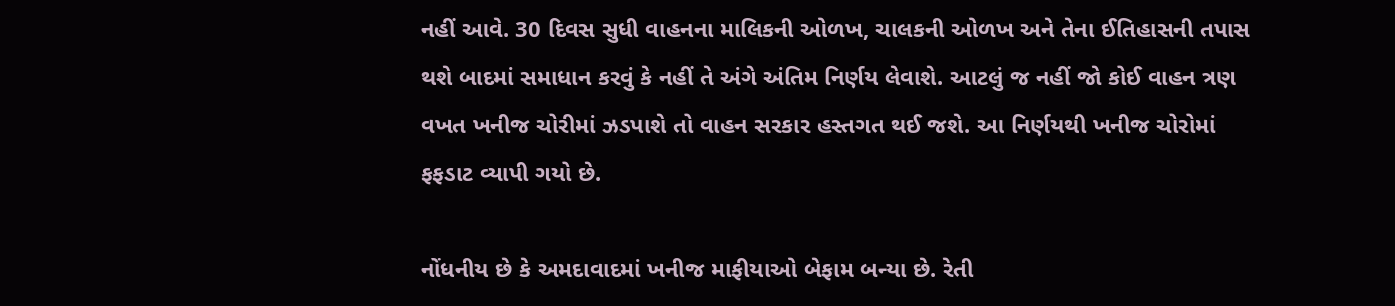નહીં આવે. 30 દિવસ સુધી વાહનના માલિકની ઓળખ, ચાલકની ઓળખ અને તેના ઈતિહાસની તપાસ થશે બાદમાં સમાધાન કરવું કે નહીં તે અંગે અંતિમ નિર્ણય લેવાશે. આટલું જ નહીં જો કોઈ વાહન ત્રણ વખત ખનીજ ચોરીમાં ઝડપાશે તો વાહન સરકાર હસ્તગત થઈ જશે. આ નિર્ણયથી ખનીજ ચોરોમાં ફફડાટ વ્યાપી ગયો છે.

નોંધનીય છે કે અમદાવાદમાં ખનીજ માફીયાઓ બેફામ બન્યા છે. રેતી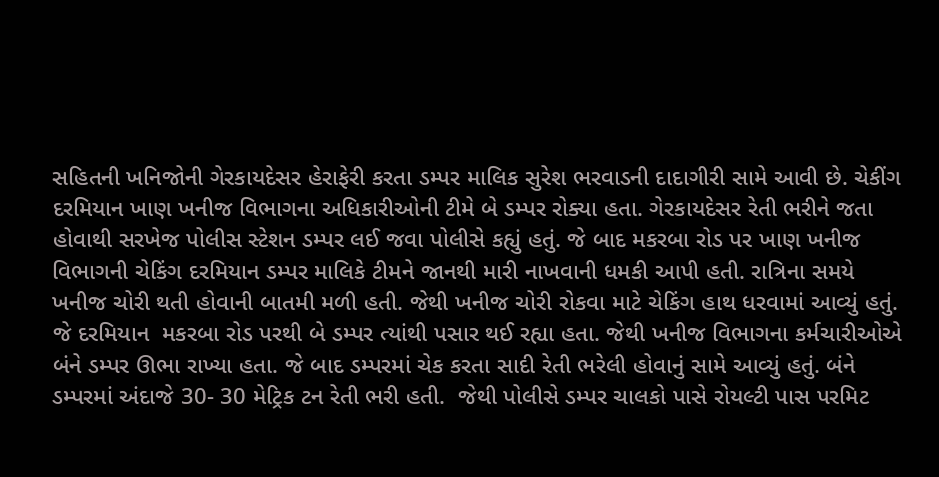સહિતની ખનિજોની ગેરકાયદેસર હેરાફેરી કરતા ડમ્પર માલિક સુરેશ ભરવાડની દાદાગીરી સામે આવી છે. ચેકીંગ દરમિયાન ખાણ ખનીજ વિભાગના અધિકારીઓની ટીમે બે ડમ્પર રોક્યા હતા. ગેરકાયદેસર રેતી ભરીને જતા હોવાથી સરખેજ પોલીસ સ્ટેશન ડમ્પર લઈ જવા પોલીસે કહ્યું હતું. જે બાદ મકરબા રોડ પર ખાણ ખનીજ વિભાગની ચેકિંગ દરમિયાન ડમ્પર માલિકે ટીમને જાનથી મારી નાખવાની ધમકી આપી હતી. રાત્રિના સમયે ખનીજ ચોરી થતી હોવાની બાતમી મળી હતી. જેથી ખનીજ ચોરી રોકવા માટે ચેકિંગ હાથ ધરવામાં આવ્યું હતું. જે દરમિયાન  મકરબા રોડ પરથી બે ડમ્પર ત્યાંથી પસાર થઈ રહ્યા હતા. જેથી ખનીજ વિભાગના કર્મચારીઓએ બંને ડમ્પર ઊભા રાખ્યા હતા. જે બાદ ડમ્પરમાં ચેક કરતા સાદી રેતી ભરેલી હોવાનું સામે આવ્યું હતું. બંને ડમ્પરમાં અંદાજે 30- 30 મેટ્રિક ટન રેતી ભરી હતી.  જેથી પોલીસે ડમ્પર ચાલકો પાસે રોયલ્ટી પાસ પરમિટ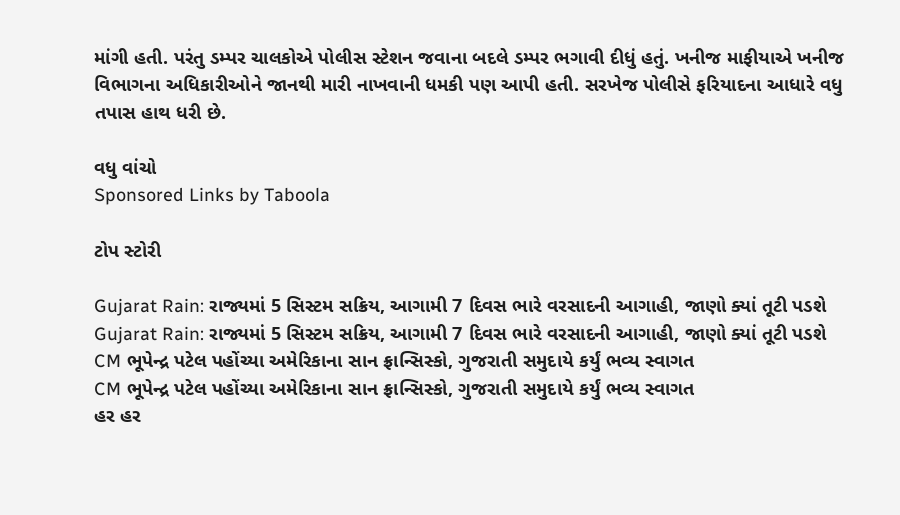માંગી હતી. પરંતુ ડમ્પર ચાલકોએ પોલીસ સ્ટેશન જવાના બદલે ડમ્પર ભગાવી દીધું હતું. ખનીજ માફીયાએ ખનીજ વિભાગના અધિકારીઓને જાનથી મારી નાખવાની ધમકી પણ આપી હતી. સરખેજ પોલીસે ફરિયાદના આધારે વધુ તપાસ હાથ ધરી છે.

વધુ વાંચો
Sponsored Links by Taboola

ટોપ સ્ટોરી

Gujarat Rain: રાજ્યમાં 5 સિસ્ટમ સક્રિય, આગામી 7 દિવસ ભારે વરસાદની આગાહી, જાણો ક્યાં તૂટી પડશે
Gujarat Rain: રાજ્યમાં 5 સિસ્ટમ સક્રિય, આગામી 7 દિવસ ભારે વરસાદની આગાહી, જાણો ક્યાં તૂટી પડશે
CM ભૂપેન્દ્ર પટેલ પહોંચ્યા અમેરિકાના સાન ફ્રાન્સિસ્કો, ગુજરાતી સમુદાયે કર્યું ભવ્ય સ્વાગત
CM ભૂપેન્દ્ર પટેલ પહોંચ્યા અમેરિકાના સાન ફ્રાન્સિસ્કો, ગુજરાતી સમુદાયે કર્યું ભવ્ય સ્વાગત
હર હર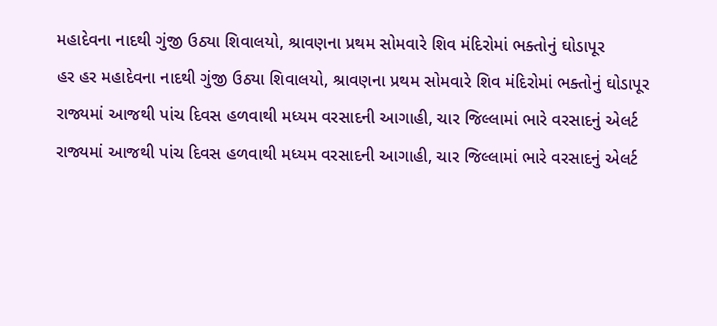મહાદેવના નાદથી ગુંજી ઉઠ્યા શિવાલયો, શ્રાવણના પ્રથમ સોમવારે શિવ મંદિરોમાં ભક્તોનું ઘોડાપૂર
હર હર મહાદેવના નાદથી ગુંજી ઉઠ્યા શિવાલયો, શ્રાવણના પ્રથમ સોમવારે શિવ મંદિરોમાં ભક્તોનું ઘોડાપૂર
રાજ્યમાં આજથી પાંચ દિવસ હળવાથી મધ્યમ વરસાદની આગાહી, ચાર જિલ્લામાં ભારે વરસાદનું એલર્ટ
રાજ્યમાં આજથી પાંચ દિવસ હળવાથી મધ્યમ વરસાદની આગાહી, ચાર જિલ્લામાં ભારે વરસાદનું એલર્ટ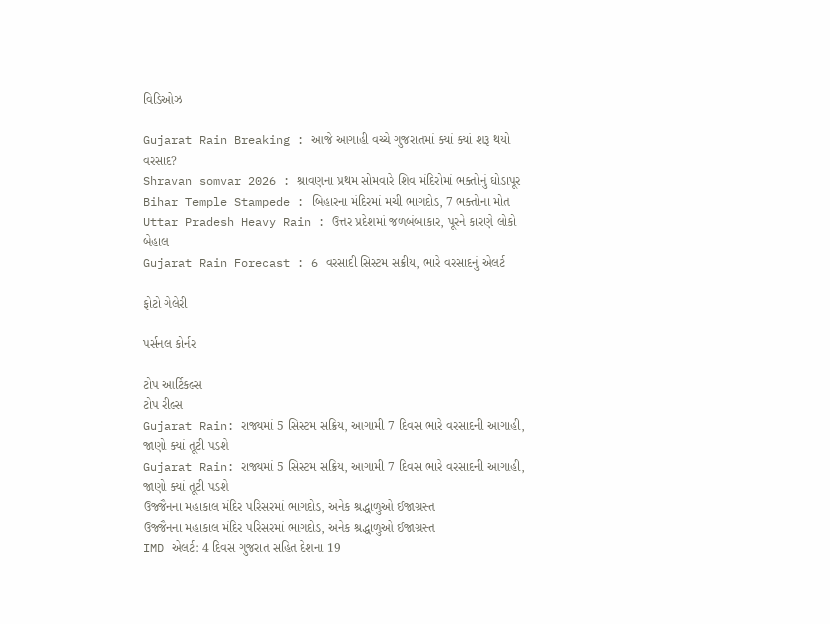વિડિઓઝ

Gujarat Rain Breaking : આજે આગાહી વચ્ચે ગુજરાતમાં ક્યાં ક્યાં શરૂ થયો વરસાદ?
Shravan somvar 2026 : શ્રાવણના પ્રથમ સોમવારે શિવ મંદિરોમાં ભક્તોનું ઘોડાપૂર
Bihar Temple Stampede : બિહારના મંદિરમાં મચી ભાગદોડ, 7 ભક્તોના મોત
Uttar Pradesh Heavy Rain : ઉત્તર પ્રદેશમાં જળબંબાકાર, પૂરને કારણે લોકો બેહાલ
Gujarat Rain Forecast : 6 વરસાદી સિસ્ટમ સક્રીય, ભારે વરસાદનું એલર્ટ

ફોટો ગેલેરી

પર્સનલ કોર્નર

ટોપ આર્ટિકલ્સ
ટોપ રીલ્સ
Gujarat Rain: રાજ્યમાં 5 સિસ્ટમ સક્રિય, આગામી 7 દિવસ ભારે વરસાદની આગાહી, જાણો ક્યાં તૂટી પડશે
Gujarat Rain: રાજ્યમાં 5 સિસ્ટમ સક્રિય, આગામી 7 દિવસ ભારે વરસાદની આગાહી, જાણો ક્યાં તૂટી પડશે
ઉજ્જૈનના મહાકાલ મંદિર પરિસરમાં ભાગદોડ, અનેક શ્રદ્ધાળુઓ ઈજાગ્રસ્ત
ઉજ્જૈનના મહાકાલ મંદિર પરિસરમાં ભાગદોડ, અનેક શ્રદ્ધાળુઓ ઈજાગ્રસ્ત
IMD એલર્ટ: 4 દિવસ ગુજરાત સહિત દેશના 19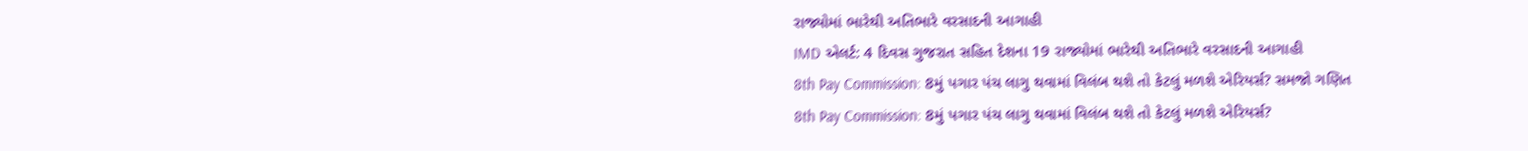રાજ્યોમાં ભારેથી અતિભારે વરસાદની આગાહી
IMD એલર્ટ: 4 દિવસ ગુજરાત સહિત દેશના 19 રાજ્યોમાં ભારેથી અતિભારે વરસાદની આગાહી
8th Pay Commission: 8મું પગાર પંચ લાગુ થવામાં વિલંબ થશે તો કેટલું મળશે એરિયર્સ? સમજો ગણિત
8th Pay Commission: 8મું પગાર પંચ લાગુ થવામાં વિલંબ થશે તો કેટલું મળશે એરિયર્સ?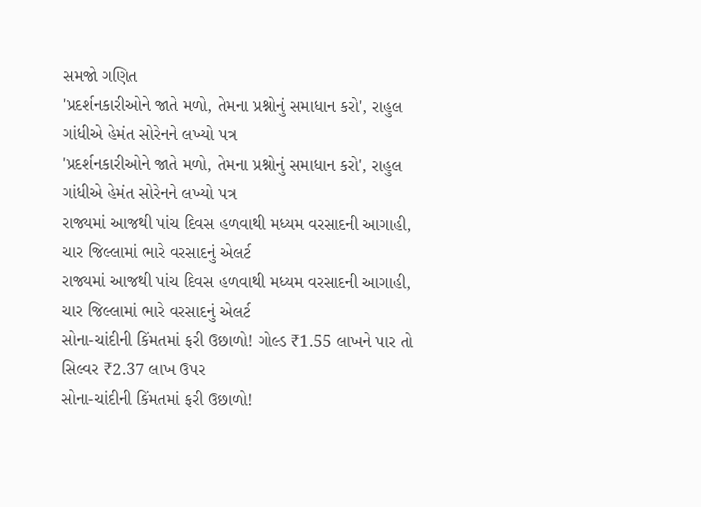સમજો ગણિત
'પ્રદર્શનકારીઓને જાતે મળો, તેમના પ્રશ્નોનું સમાધાન કરો', રાહુલ ગાંધીએ હેમંત સોરેનને લખ્યો પત્ર
'પ્રદર્શનકારીઓને જાતે મળો, તેમના પ્રશ્નોનું સમાધાન કરો', રાહુલ ગાંધીએ હેમંત સોરેનને લખ્યો પત્ર
રાજ્યમાં આજથી પાંચ દિવસ હળવાથી મધ્યમ વરસાદની આગાહી, ચાર જિલ્લામાં ભારે વરસાદનું એલર્ટ
રાજ્યમાં આજથી પાંચ દિવસ હળવાથી મધ્યમ વરસાદની આગાહી, ચાર જિલ્લામાં ભારે વરસાદનું એલર્ટ
સોના-ચાંદીની કિંમતમાં ફરી ઉછાળો! ગોલ્ડ ₹1.55 લાખને પાર તો સિલ્વર ₹2.37 લાખ ઉપર
સોના-ચાંદીની કિંમતમાં ફરી ઉછાળો!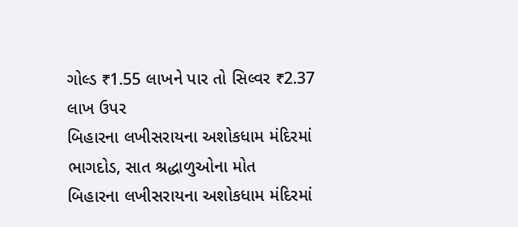ગોલ્ડ ₹1.55 લાખને પાર તો સિલ્વર ₹2.37 લાખ ઉપર
બિહારના લખીસરાયના અશોકધામ મંદિરમાં ભાગદોડ, સાત શ્રદ્ધાળુઓના મોત
બિહારના લખીસરાયના અશોકધામ મંદિરમાં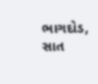ભાગદોડ, સાત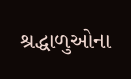શ્રદ્ધાળુઓના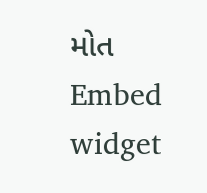મોત
Embed widget